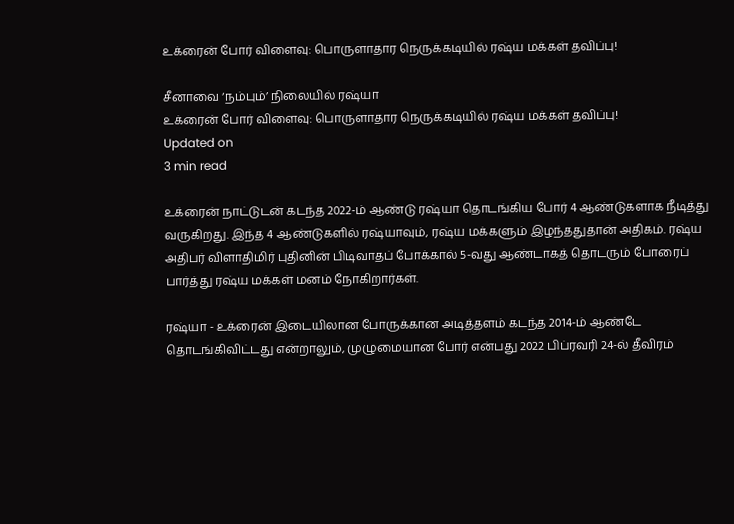உக்ரைன் போர் விளைவு: பொருளாதார நெருக்கடியில் ரஷ்ய மக்கள் தவிப்பு!

சீனாவை ‘நம்பும்’ நிலையில் ரஷ்யா
உக்ரைன் போர் விளைவு: பொருளாதார நெருக்கடியில் ரஷ்ய மக்கள் தவிப்பு!
Updated on
3 min read

உக்ரைன் நாட்டுடன் கடந்த 2022-ம் ஆண்டு ரஷ்யா தொடங்கிய போர் 4 ஆண்டுகளாக நீடித்து வருகிறது. இந்த 4 ஆண்டுகளில் ரஷ்யாவும், ரஷ்ய மக்களும் இழந்ததுதான் அதிகம். ரஷ்ய அதிபர் விளாதிமிர் புதினின் பிடிவாதப் போக்கால் 5-வது ஆண்டாகத் தொடரும் போரைப் பார்த்து ரஷ்ய மக்கள் மனம் நோகிறார்கள்.

ரஷ்யா - உக்ரைன் இடையிலான போருக்கான அடித்தளம் கடந்த 2014-ம் ஆண்டே தொடங்கிவிட்டது என்றாலும், முழுமையான போர் என்பது 2022 பிப்ரவரி 24-ல் தீவிரம்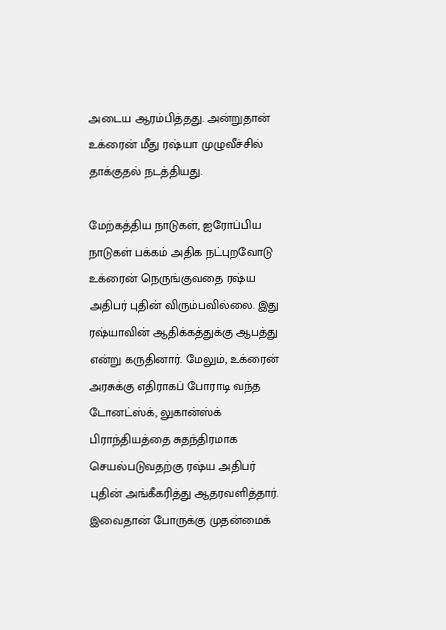அடைய ஆரம்பித்தது. அன்றுதான் உக்ரைன் மீது ரஷ்யா முழுவீச்சில் தாக்குதல் நடத்தியது.

மேற்கத்திய நாடுகள், ஐரோப்பிய நாடுகள் பக்கம் அதிக நட்புறவோடு உக்ரைன் நெருங்குவதை ரஷ்ய அதிபர் புதின் விரும்பவில்லை. இது ரஷ்யாவின் ஆதிக்கத்துக்கு ஆபத்து என்று கருதினார். மேலும், உக்ரைன் அரசுக்கு எதிராகப் போராடி வந்த டோனட்ஸ்க், லுகான்ஸ்க் பிராந்தியத்தை சுதந்திரமாக செயல்படுவதற்கு ரஷ்ய அதிபர் புதின் அங்கீகரித்து ஆதரவளித்தார். இவைதான் போருக்கு முதன்மைக்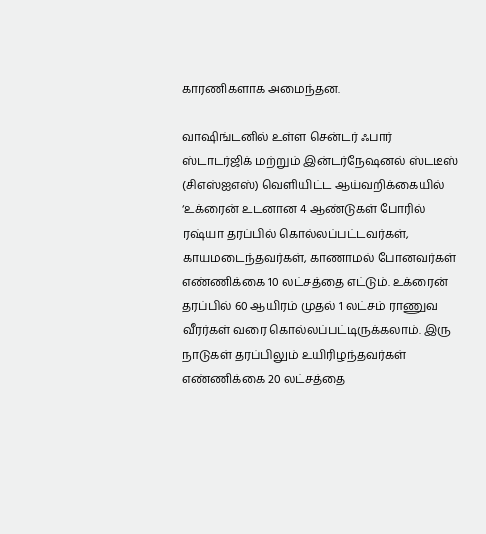காரணிகளாக அமைந்தன.

வாஷிங்டனில் உள்ள சென்டர் ஃபார் ஸ்டாடர்ஜிக் மற்றும் இன்டர்நேஷனல் ஸ்டடீஸ் (சிஎஸ்ஐஎஸ்) வெளியிட்ட ஆய்வறிக்கையில் ‘உக்ரைன் உடனான 4 ஆண்டுகள் போரில் ரஷ்யா தரப்பில் கொல்லப்பட்டவர்கள், காயமடைந்தவர்கள், காணாமல் போனவர்கள் எண்ணிக்கை 10 லட்சத்தை எட்டும். உக்ரைன் தரப்பில் 60 ஆயிரம் முதல் 1 லட்சம் ராணுவ வீரர்கள் வரை கொல்லப்பட்டிருக்கலாம். இரு நாடுகள் தரப்பிலும் உயிரிழந்தவர்கள் எண்ணிக்கை 20 லட்சத்தை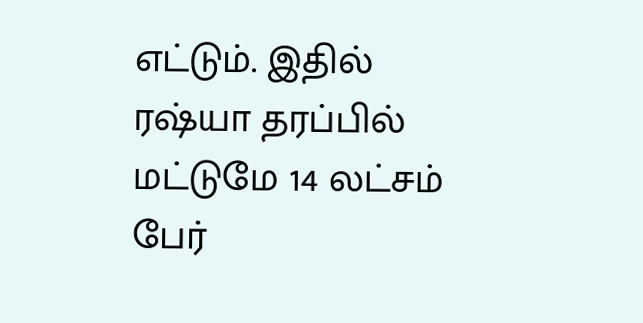எட்டும். இதில் ரஷ்யா தரப்பில் மட்டுமே 14 லட்சம் பேர்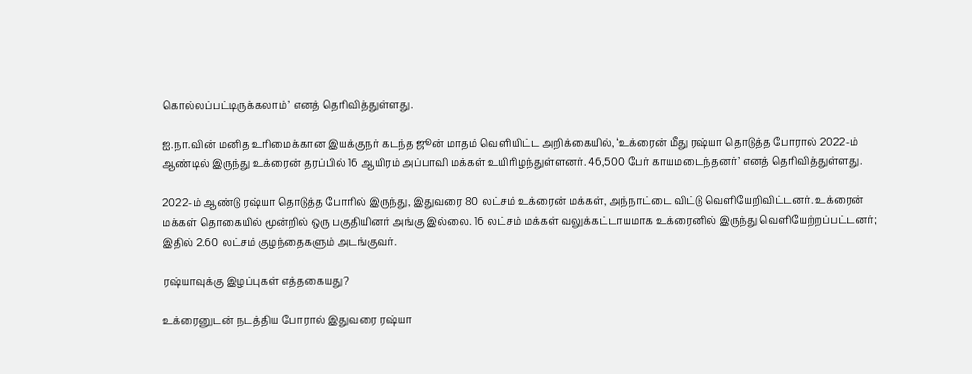கொல்லப்பட்டிருக்கலாம்’ எனத் தெரிவித்துள்ளது.

ஐ.நா.வின் மனித உரிமைக்கான இயக்குநர் கடந்த ஜூன் மாதம் வெளியிட்ட அறிக்கையில், ‘உக்ரைன் மீது ரஷ்யா தொடுத்த போரால் 2022-ம் ஆண்டில் இருந்து உக்ரைன் தரப்பில் 16 ஆயிரம் அப்பாவி மக்கள் உயிரிழந்துள்ளனர். 46,500 பேர் காயமடைந்தனர்’ எனத் தெரிவித்துள்ளது.

2022-ம் ஆண்டு ரஷ்யா தொடுத்த போரில் இருந்து, இதுவரை 80 லட்சம் உக்ரைன் மக்கள், அந்நாட்டை விட்டு வெளியேறிவிட்டனர். உக்ரைன் மக்கள் தொகையில் மூன்றில் ஒரு பகுதியினர் அங்கு இல்லை. 16 லட்சம் மக்கள் வலுக்கட்டாயமாக உக்ரைனில் இருந்து வெளியேற்றப்பட்டனர்; இதில் 2.60 லட்சம் குழந்தைகளும் அடங்குவர்.

ரஷ்யாவுக்கு இழப்புகள் எத்தகையது?

உக்ரைனுடன் நடத்திய போரால் இதுவரை ரஷ்யா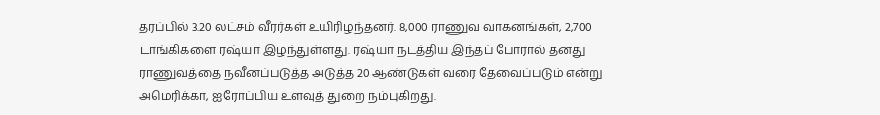தரப்பில் 3.20 லட்சம் வீரர்கள் உயிரிழந்தனர். 8,000 ராணுவ வாகனங்கள், 2,700 டாங்கிகளை ரஷ்யா இழந்துள்ளது. ரஷ்யா நடத்திய இந்தப் போரால் தனது ராணுவத்தை நவீனப்படுத்த அடுத்த 20 ஆண்டுகள் வரை தேவைப்படும் என்று அமெரிக்கா, ஐரோப்பிய உளவுத் துறை நம்புகிறது.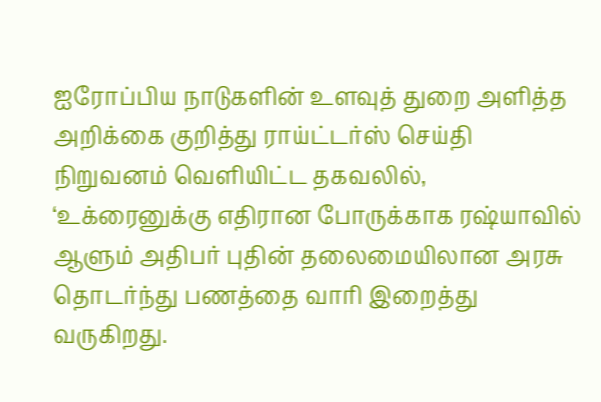ஐரோப்பிய நாடுகளின் உளவுத் துறை அளித்த அறிக்கை குறித்து ராய்ட்டர்ஸ் செய்தி நிறுவனம் வெளியிட்ட தகவலில், ‘உக்ரைனுக்கு எதிரான போருக்காக ரஷ்யாவில் ஆளும் அதிபர் புதின் தலைமையிலான அரசு தொடர்ந்து பணத்தை வாரி இறைத்து வருகிறது.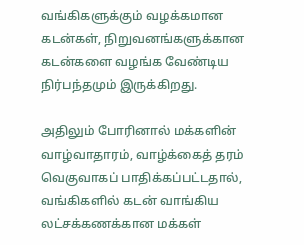வங்கிகளுக்கும் வழக்கமான கடன்கள், நிறுவனங்களுக்கான கடன்களை வழங்க வேண்டிய நிர்பந்தமும் இருக்கிறது.

அதிலும் போரினால் மக்களின் வாழ்வாதாரம், வாழ்க்கைத் தரம் வெகுவாகப் பாதிக்கப்பட்டதால், வங்கிகளில் கடன் வாங்கிய லட்சக்கணக்கான மக்கள்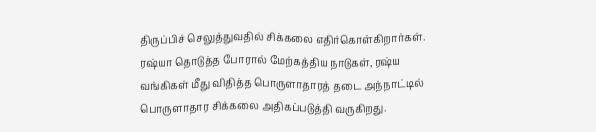திருப்பிச் செலுத்துவதில் சிக்கலை எதிர்கொள்கிறார்கள். ரஷ்யா தொடுத்த போரால் மேற்கத்திய நாடுகள், ரஷ்ய வங்கிகள் மீது விதித்த பொருளாதாரத் தடை அந்நாட்டில் பொருளாதார சிக்கலை அதிகப்படுத்தி வருகிறது.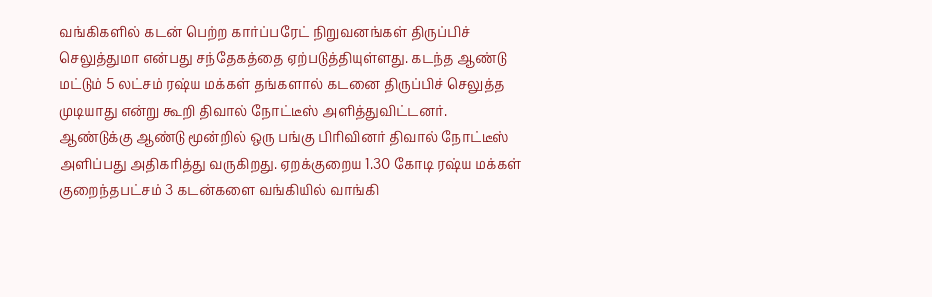வங்கிகளில் கடன் பெற்ற கார்ப்பரேட் நிறுவனங்கள் திருப்பிச் செலுத்துமா என்பது சந்தேகத்தை ஏற்படுத்தியுள்ளது. கடந்த ஆண்டு மட்டும் 5 லட்சம் ரஷ்ய மக்கள் தங்களால் கடனை திருப்பிச் செலுத்த முடியாது என்று கூறி திவால் நோட்டீஸ் அளித்துவிட்டனர். ஆண்டுக்கு ஆண்டு மூன்றில் ஒரு பங்கு பிரிவினர் திவால் நோட்டீஸ் அளிப்பது அதிகரித்து வருகிறது. ஏறக்குறைய 1.30 கோடி ரஷ்ய மக்கள் குறைந்தபட்சம் 3 கடன்களை வங்கியில் வாங்கி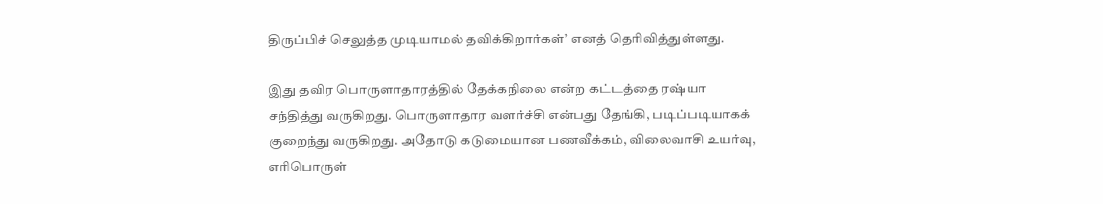திருப்பிச் செலுத்த முடியாமல் தவிக்கிறார்கள்’ எனத் தெரிவித்துள்ளது.

இது தவிர பொருளாதாரத்தில் தேக்கநிலை என்ற கட்டத்தை ரஷ்யா சந்தித்து வருகிறது. பொருளாதார வளர்ச்சி என்பது தேங்கி, படிப்படியாகக் குறைந்து வருகிறது. அதோடு கடுமையான பணவீக்கம், விலைவாசி உயர்வு, எரிபொருள்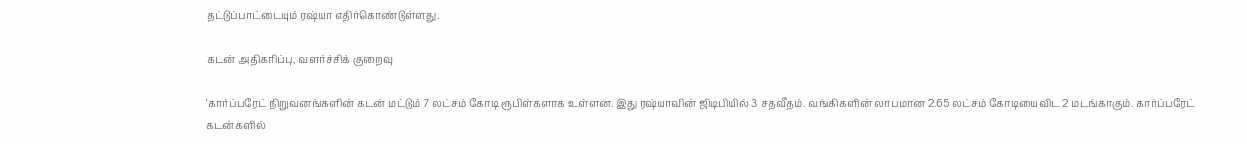தட்டுப்பாட்டையும் ரஷ்யா எதிர்கொண்டுள்ளது.

கடன் அதிகரிப்பு, வளர்ச்சிக் குறைவு

‘கார்ப்பரேட் நிறுவனங்களின் கடன் மட்டும் 7 லட்சம் கோடி ரூபிள்களாக உள்ளன. இது ரஷ்யாவின் ஜிடிபியில் 3 சதவீதம். வங்கிகளின் லாபமான 2.65 லட்சம் கோடியைவிட 2 மடங்காகும். கார்ப்பரேட் கடன்களில்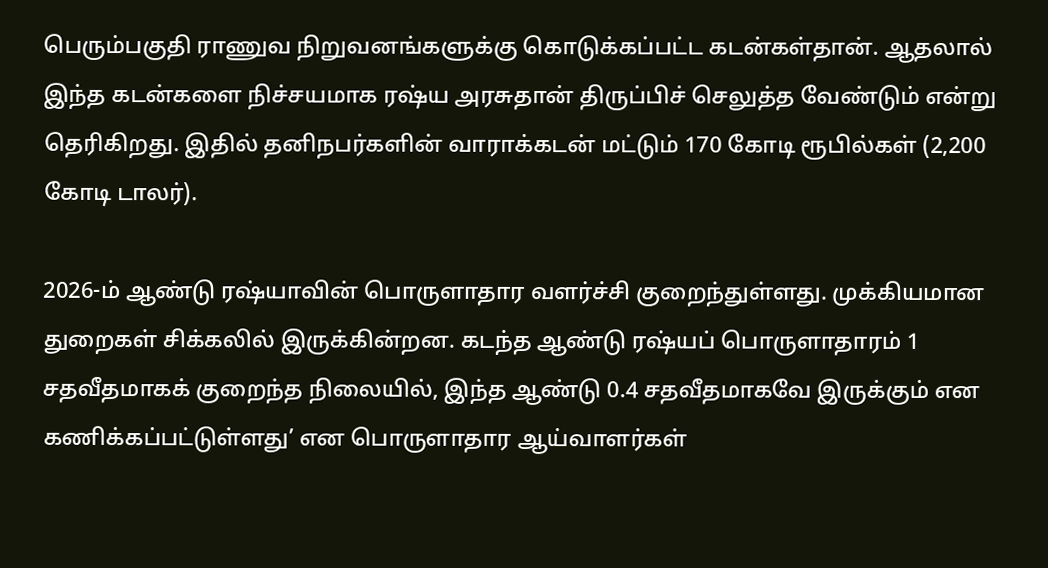பெரும்பகுதி ராணுவ நிறுவனங்களுக்கு கொடுக்கப்பட்ட கடன்கள்தான். ஆதலால் இந்த கடன்களை நிச்சயமாக ரஷ்ய அரசுதான் திருப்பிச் செலுத்த வேண்டும் என்று தெரிகிறது. இதில் தனிநபர்களின் வாராக்கடன் மட்டும் 170 கோடி ரூபில்கள் (2,200 கோடி டாலர்).

2026-ம் ஆண்டு ரஷ்யாவின் பொருளாதார வளர்ச்சி குறைந்துள்ளது. முக்கியமான துறைகள் சிக்கலில் இருக்கின்றன. கடந்த ஆண்டு ரஷ்யப் பொருளாதாரம் 1 சதவீதமாகக் குறைந்த நிலையில், இந்த ஆண்டு 0.4 சதவீதமாகவே இருக்கும் என கணிக்கப்பட்டுள்ளது’ என பொருளாதார ஆய்வாளர்கள்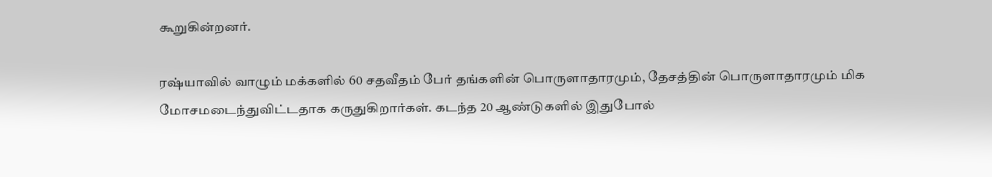கூறுகின்றனர்.

ரஷ்யாவில் வாழும் மக்களில் 60 சதவீதம் பேர் தங்களின் பொருளாதாரமும், தேசத்தின் பொருளாதாரமும் மிக மோசமடைந்துவிட்டதாக கருதுகிறார்கள். கடந்த 20 ஆண்டுகளில் இதுபோல்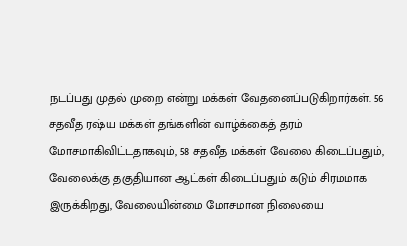நடப்பது முதல் முறை என்று மக்கள் வேதனைப்படுகிறார்கள். 56 சதவீத ரஷ்ய மக்கள் தங்களின் வாழ்க்கைத் தரம் மோசமாகிவிட்டதாகவும், 58 சதவீத மக்கள் வேலை கிடைப்பதும், வேலைக்கு தகுதியான ஆட்கள் கிடைப்பதும் கடும் சிரமமாக இருக்கிறது, வேலையின்மை மோசமான நிலையை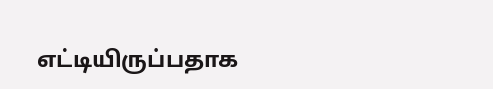எட்டியிருப்பதாக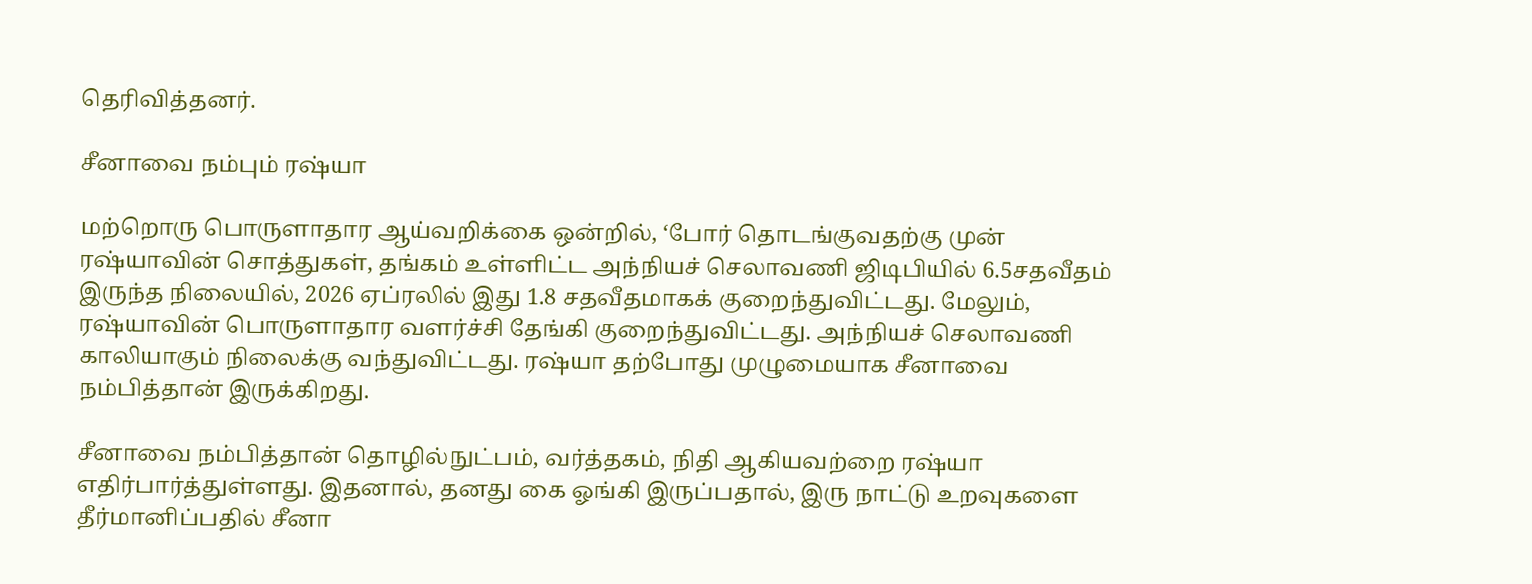தெரிவித்தனர்.

சீனாவை நம்பும் ரஷ்யா

மற்றொரு பொருளாதார ஆய்வறிக்கை ஒன்றில், ‘போர் தொடங்குவதற்கு முன் ரஷ்யாவின் சொத்துகள், தங்கம் உள்ளிட்ட அந்நியச் செலாவணி ஜிடிபியில் 6.5சதவீதம் இருந்த நிலையில், 2026 ஏப்ரலில் இது 1.8 சதவீதமாகக் குறைந்துவிட்டது. மேலும், ரஷ்யாவின் பொருளாதார வளர்ச்சி தேங்கி குறைந்துவிட்டது. அந்நியச் செலாவணி காலியாகும் நிலைக்கு வந்துவிட்டது. ரஷ்யா தற்போது முழுமையாக சீனாவை நம்பித்தான் இருக்கிறது.

சீனாவை நம்பித்தான் தொழில்நுட்பம், வர்த்தகம், நிதி ஆகியவற்றை ரஷ்யா எதிர்பார்த்துள்ளது. இதனால், தனது கை ஓங்கி இருப்பதால், இரு நாட்டு உறவுகளை தீர்மானிப்பதில் சீனா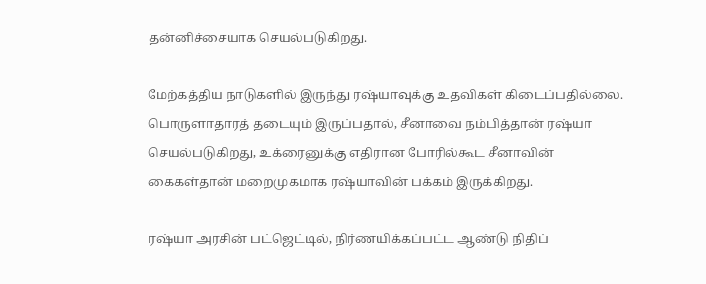தன்னிச்சையாக செயல்படுகிறது.

மேற்கத்திய நாடுகளில் இருந்து ரஷ்யாவுக்கு உதவிகள் கிடைப்பதில்லை. பொருளாதாரத் தடையும் இருப்பதால், சீனாவை நம்பித்தான் ரஷ்யா செயல்படுகிறது, உக்ரைனுக்கு எதிரான போரில்கூட சீனாவின் கைகள்தான் மறைமுகமாக ரஷ்யாவின் பக்கம் இருக்கிறது.

ரஷ்யா அரசின் பட்ஜெட்டில், நிர்ணயிக்கப்பட்ட ஆண்டு நிதிப்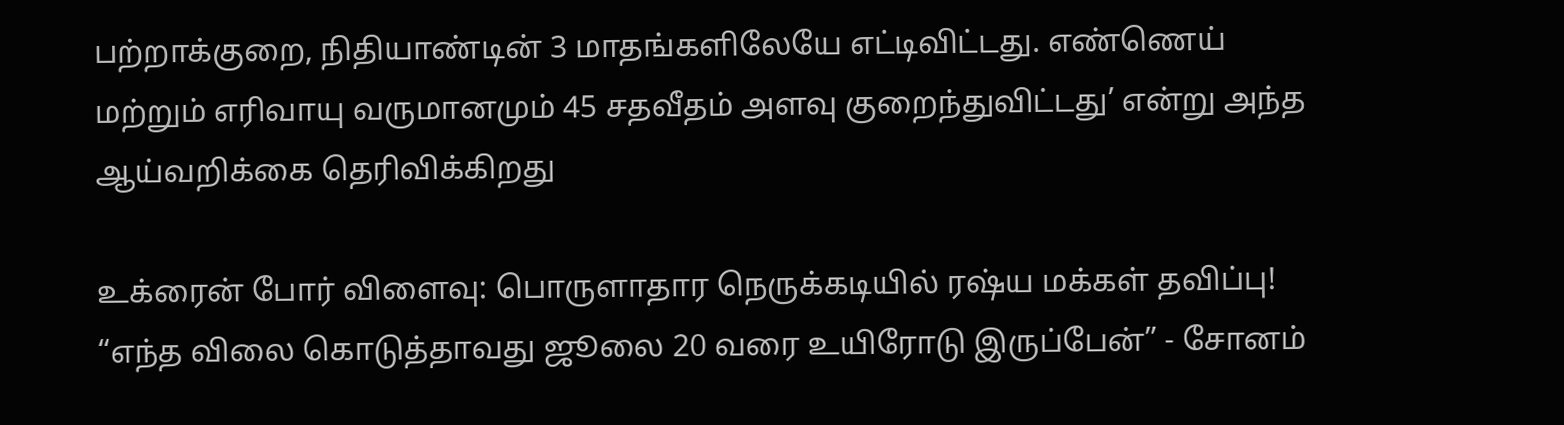பற்றாக்குறை, நிதியாண்டின் 3 மாதங்களிலேயே எட்டிவிட்டது. எண்ணெய் மற்றும் எரிவாயு வருமானமும் 45 சதவீதம் அளவு குறைந்துவிட்டது’ என்று அந்த ஆய்வறிக்கை தெரிவிக்கிறது

உக்ரைன் போர் விளைவு: பொருளாதார நெருக்கடியில் ரஷ்ய மக்கள் தவிப்பு!
“எந்த விலை கொடுத்தாவது ஜூலை 20 வரை உயிரோடு இருப்பேன்” - சோனம்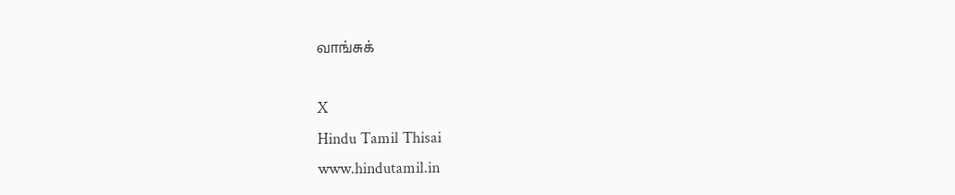வாங்சுக்

X
Hindu Tamil Thisai
www.hindutamil.in